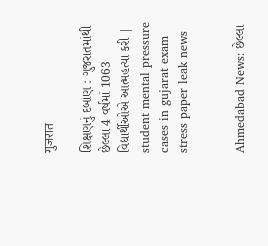गुजरात

શિક્ષણનું દબાણ : ગુજરાતમાંથી છેલ્લા 4 વર્ષમાં 1063 વિદ્યાર્થીઓએ આત્મહત્યા કરી | student mental pressure cases in gujarat exam stress paper leak news


Ahmedabad News: છેલ્લા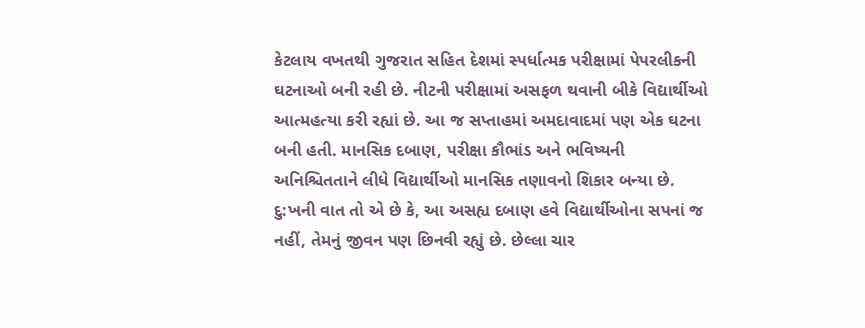કેટલાય વખતથી ગુજરાત સહિત દેશમાં સ્પર્ધાત્મક પરીક્ષામાં પેપરલીકની ઘટનાઓ બની રહી છે. નીટની પરીક્ષામાં અસફળ થવાની બીકે વિદ્યાર્થીઓ આત્મહત્યા કરી રહ્યાં છે. આ જ સપ્તાહમાં અમદાવાદમાં પણ એક ઘટના બની હતી. માનસિક દબાણ, પરીક્ષા કૌભાંડ અને ભવિષ્યની અનિશ્ચિતતાને લીધે વિદ્યાર્થીઓ માનસિક તણાવનો શિકાર બન્યા છે. દુ:ખની વાત તો એ છે કે, આ અસહ્ય દબાણ હવે વિદ્યાર્થીઓના સપનાં જ નહીં, તેમનું જીવન પણ છિનવી રહ્યું છે. છેલ્લા ચાર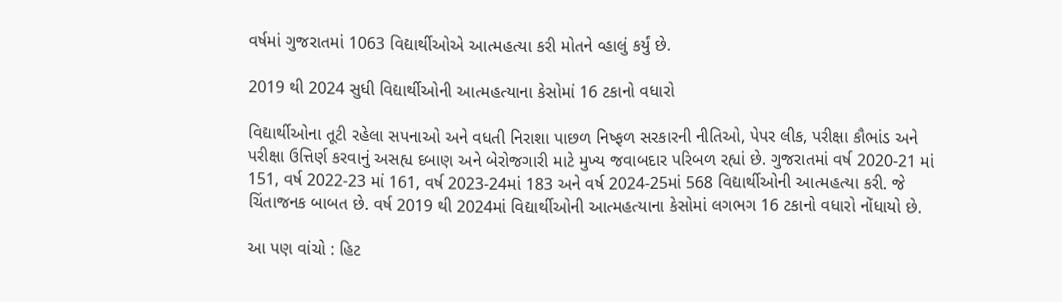વર્ષમાં ગુજરાતમાં 1063 વિદ્યાર્થીઓએ આત્મહત્યા કરી મોતને વ્હાલું કર્યું છે.

2019 થી 2024 સુધી વિદ્યાર્થીઓની આત્મહત્યાના કેસોમાં 16 ટકાનો વધારો

વિદ્યાર્થીઓના તૂટી રહેલા સપનાઓ અને વધતી નિરાશા પાછળ નિષ્ફળ સરકારની નીતિઓ, પેપર લીક, પરીક્ષા કૌભાંડ અને પરીક્ષા ઉત્તિર્ણ કરવાનું અસહ્ય દબાણ અને બેરોજગારી માટે મુખ્ય જવાબદાર પરિબળ રહ્યાં છે. ગુજરાતમાં વર્ષ 2020-21 માં 151, વર્ષ 2022-23 માં 161, વર્ષ 2023-24માં 183 અને વર્ષ 2024-25માં 568 વિદ્યાર્થીઓની આત્મહત્યા કરી. જે ચિંતાજનક બાબત છે. વર્ષ 2019 થી 2024માં વિદ્યાર્થીઓની આત્મહત્યાના કેસોમાં લગભગ 16 ટકાનો વધારો નોંધાયો છે.

આ પણ વાંચો : હિટ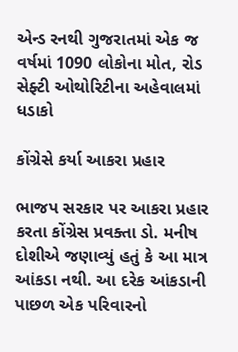એન્ડ રનથી ગુજરાતમાં એક જ વર્ષમાં 1090 લોકોના મોત, રોડ સેફ્ટી ઓથોરિટીના અહેવાલમાં ધડાકો

કોંગ્રેસે કર્યા આકરા પ્રહાર

ભાજપ સરકાર પર આકરા પ્રહાર કરતા કોંગ્રેસ પ્રવક્તા ડો. મનીષ દોશીએ જણાવ્યું હતું કે આ માત્ર આંકડા નથી. આ દરેક આંકડાની પાછળ એક પરિવારનો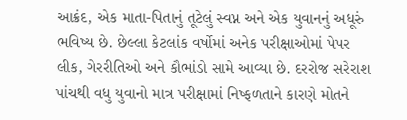આક્રંદ, એક માતા-પિતાનું તૂટેલું સ્વપ્ન અને એક યુવાનનું અધૂરું ભવિષ્ય છે. છેલ્લા કેટલાંક વર્ષોમાં અનેક પરીક્ષાઓમાં પેપર લીક, ગેરરીતિઓ અને કૌભાંડો સામે આવ્યા છે. દરરોજ સરેરાશ પાંચથી વધુ યુવાનો માત્ર પરીક્ષામાં નિષ્ફળતાને કારણે મોતને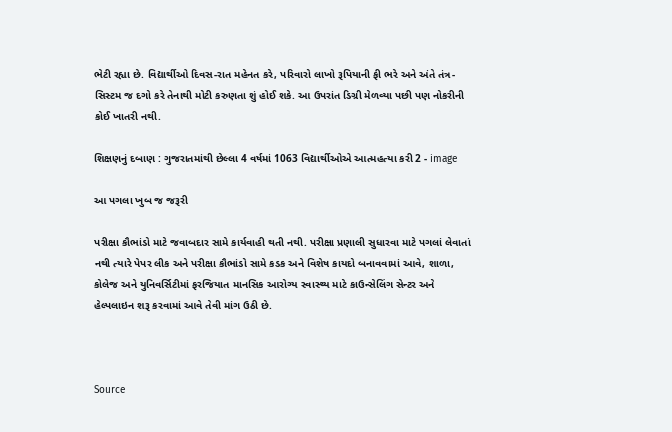ભેટી રહ્યા છે. વિદ્યાર્થીઓ દિવસ-રાત મહેનત કરે, પરિવારો લાખો રૂપિયાની ફી ભરે અને અંતે તંત્ર-સિસ્ટમ જ દગો કરે તેનાથી મોટી કરુણતા શું હોઈ શકે. આ ઉપરાંત ડિગ્રી મેળવ્યા પછી પણ નોકરીની કોઈ ખાતરી નથી.

શિક્ષણનું દબાણ : ગુજરાતમાંથી છેલ્લા 4 વર્ષમાં 1063 વિદ્યાર્થીઓએ આત્મહત્યા કરી 2 - image

આ પગલા ખુબ જ જરૂરી

પરીક્ષા કૌભાંડો માટે જવાબદાર સામે કાર્યવાહી થતી નથી. પરીક્ષા પ્રણાલી સુધારવા માટે પગલાં લેવાતાં નથી ત્યારે પેપર લીક અને પરીક્ષા કૌભાંડો સામે કડક અને વિશેષ કાયદો બનાવવામાં આવે, શાળા, કોલેજ અને યુનિવર્સિટીમાં ફરજિયાત માનસિક આરોગ્ય સ્વાસ્થ્ય માટે કાઉન્સેલિંગ સેન્ટર અને હેલ્પલાઇન શરૂ કરવામાં આવે તેવી માંગ ઉઠી છે.



Source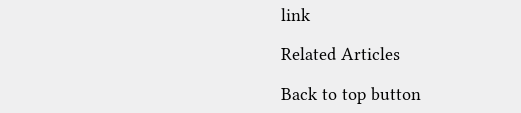link

Related Articles

Back to top button